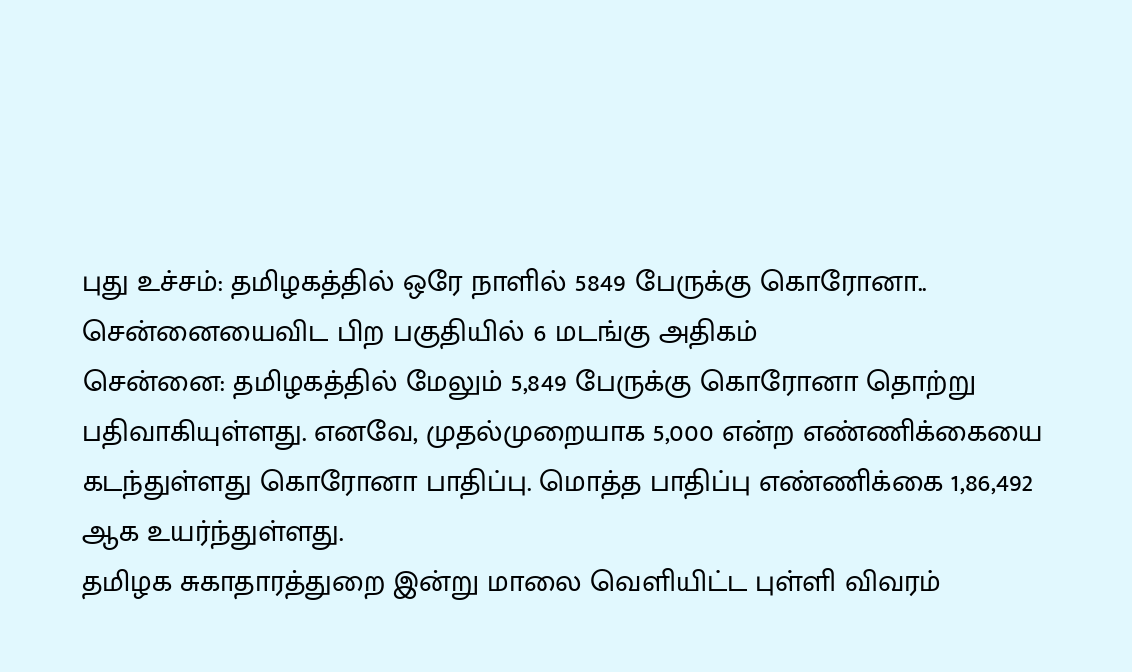புது உச்சம்: தமிழகத்தில் ஒரே நாளில் 5849 பேருக்கு கொரோனா.. சென்னையைவிட பிற பகுதியில் 6 மடங்கு அதிகம்
சென்னை: தமிழகத்தில் மேலும் 5,849 பேருக்கு கொரோனா தொற்று பதிவாகியுள்ளது. எனவே, முதல்முறையாக 5,000 என்ற எண்ணிக்கையை கடந்துள்ளது கொரோனா பாதிப்பு. மொத்த பாதிப்பு எண்ணிக்கை 1,86,492 ஆக உயர்ந்துள்ளது.
தமிழக சுகாதாரத்துறை இன்று மாலை வெளியிட்ட புள்ளி விவரம்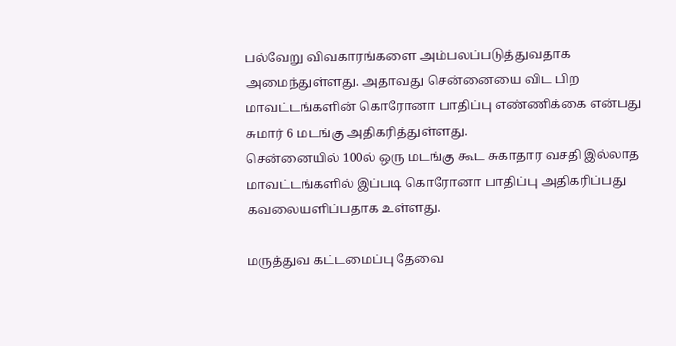பல்வேறு விவகாரங்களை அம்பலப்படுத்துவதாக அமைந்துள்ளது. அதாவது சென்னையை விட பிற மாவட்டங்களின் கொரோனா பாதிப்பு எண்ணிக்கை என்பது சுமார் 6 மடங்கு அதிகரித்துள்ளது.
சென்னையில் 100ல் ஒரு மடங்கு கூட சுகாதார வசதி இல்லாத மாவட்டங்களில் இப்படி கொரோனா பாதிப்பு அதிகரிப்பது கவலையளிப்பதாக உள்ளது.

மருத்துவ கட்டமைப்பு தேவை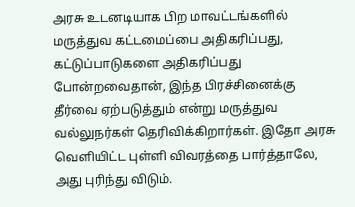அரசு உடனடியாக பிற மாவட்டங்களில் மருத்துவ கட்டமைப்பை அதிகரிப்பது, கட்டுப்பாடுகளை அதிகரிப்பது போன்றவைதான், இந்த பிரச்சினைக்கு தீர்வை ஏற்படுத்தும் என்று மருத்துவ வல்லுநர்கள் தெரிவிக்கிறார்கள். இதோ அரசு வெளியிட்ட புள்ளி விவரத்தை பார்த்தாலே, அது புரிந்து விடும்.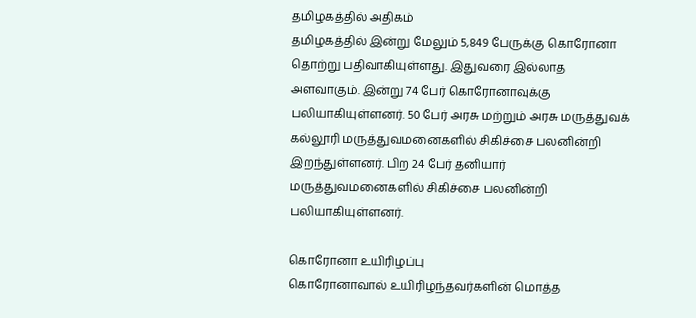தமிழகத்தில் அதிகம்
தமிழகத்தில் இன்று மேலும் 5,849 பேருக்கு கொரோனா தொற்று பதிவாகியுள்ளது. இதுவரை இல்லாத அளவாகும். இன்று 74 பேர் கொரோனாவுக்கு பலியாகியுள்ளனர். 50 பேர் அரசு மற்றும் அரசு மருத்துவக் கல்லூரி மருத்துவமனைகளில் சிகிச்சை பலனின்றி இறந்துள்ளனர். பிற 24 பேர் தனியார் மருத்துவமனைகளில் சிகிச்சை பலனின்றி பலியாகியுள்ளனர்.

கொரோனா உயிரிழப்பு
கொரோனாவால் உயிரிழந்தவர்களின் மொத்த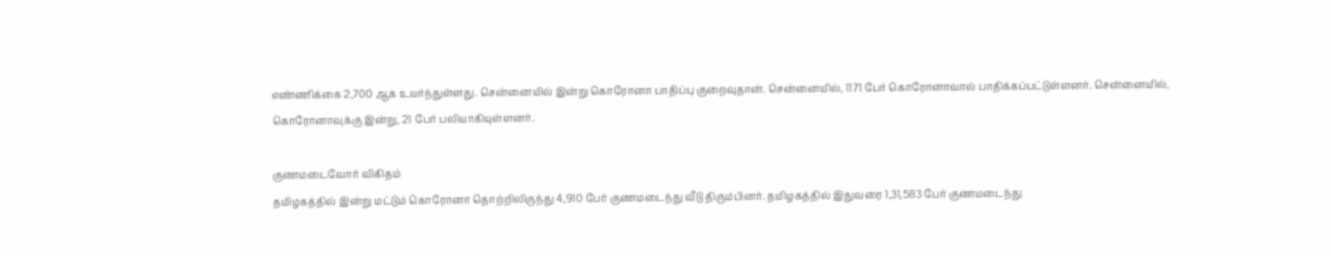எண்ணிக்கை 2,700 ஆக உயர்ந்துள்ளது. சென்னையில் இன்று கொரோனா பாதிப்பு குறைவுதான். சென்னையில், 1171 பேர் கொரோனாவால் பாதிக்கப்பட்டுள்ளனர். சென்னையில், கொரோனாவுக்கு இன்று, 21 பேர் பலியாகியுள்ளனர்.

குணமடைவோர் விகிதம்
தமிழகத்தில் இன்று மட்டும் கொரோனா தொற்றிலிருந்து 4,910 பேர் குணமடைந்து வீடு திரும்பினர். தமிழகத்தில் இதுவரை 1,31,583 பேர் குணமடைந்து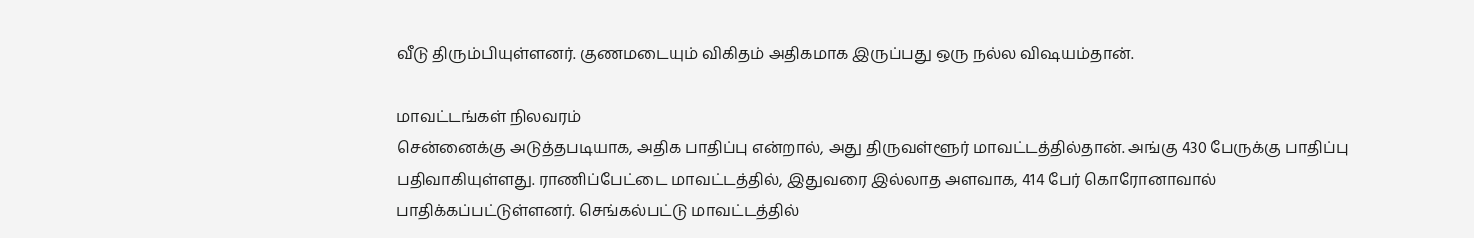வீடு திரும்பியுள்ளனர். குணமடையும் விகிதம் அதிகமாக இருப்பது ஒரு நல்ல விஷயம்தான்.

மாவட்டங்கள் நிலவரம்
சென்னைக்கு அடுத்தபடியாக, அதிக பாதிப்பு என்றால், அது திருவள்ளூர் மாவட்டத்தில்தான். அங்கு 430 பேருக்கு பாதிப்பு பதிவாகியுள்ளது. ராணிப்பேட்டை மாவட்டத்தில், இதுவரை இல்லாத அளவாக, 414 பேர் கொரோனாவால் பாதிக்கப்பட்டுள்ளனர். செங்கல்பட்டு மாவட்டத்தில்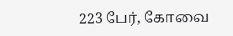223 பேர், கோவை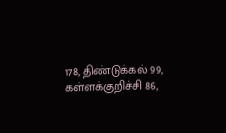178, திண்டுக்கல் 99, கள்ளக்குறிச்சி 86,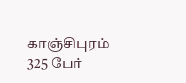காஞ்சிபுரம் 325 பேர்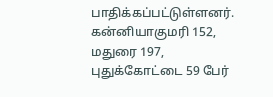பாதிக்கப்பட்டுள்ளனர். கன்னியாகுமரி 152, மதுரை 197, புதுக்கோட்டை 59 பேர்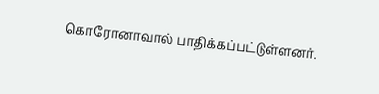கொரோனாவால் பாதிக்கப்பட்டுள்ளனர்.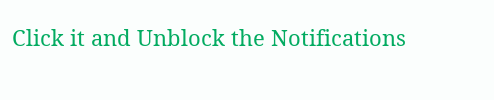Click it and Unblock the Notifications